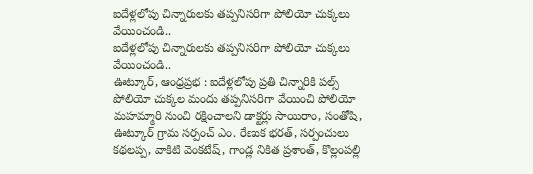ఐదేళ్లలోపు చిన్నారులకు తప్పనిసరిగా పోలియో చుక్కలు వేయించండి..
ఐదేళ్లలోపు చిన్నారులకు తప్పనిసరిగా పోలియో చుక్కలు వేయించండి..
ఊట్కూర్, ఆంధ్రప్రభ : ఐదేళ్లలోపు ప్రతి చిన్నారికి పల్స్ పోలియో చుక్కల మందు తప్పనిసరిగా వేయించి పోలియో మహమ్మారి నుంచి రక్షించాలని డాక్టర్లు సాయిరాం, సంతోషి, ఊట్కూర్ గ్రామ సర్పంచ్ ఎం. రేణుక భరత్, సర్పంచులు కథలప్ప, వాకిటి వెంకటేష్, గాండ్ల నికిత ప్రశాంత్, కొల్లంపల్లి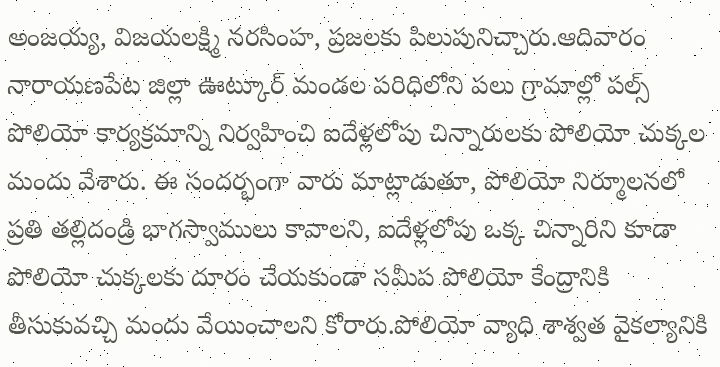అంజయ్య, విజయలక్ష్మి నరసింహ, ప్రజలకు పిలుపునిచ్చారు.ఆదివారం నారాయణపేట జిల్లా ఊట్కూర్ మండల పరిధిలోని పలు గ్రామాల్లో పల్స్ పోలియో కార్యక్రమాన్ని నిర్వహించి ఐదేళ్లలోపు చిన్నారులకు పోలియో చుక్కల మందు వేశారు. ఈ సందర్భంగా వారు మాట్లాడుతూ, పోలియో నిర్మూలనలో ప్రతి తల్లిదండ్రి భాగస్వాములు కావాలని, ఐదేళ్లలోపు ఒక్క చిన్నారిని కూడా పోలియో చుక్కలకు దూరం చేయకుండా సమీప పోలియో కేంద్రానికి తీసుకువచ్చి మందు వేయించాలని కోరారు.పోలియో వ్యాధి శాశ్వత వైకల్యానికి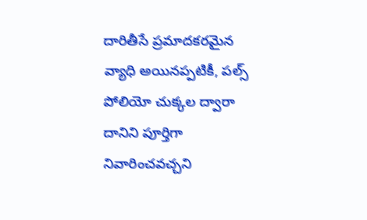దారితీసే ప్రమాదకరమైన వ్యాధి అయినప్పటికీ, పల్స్ పోలియో చుక్కల ద్వారా దానిని పూర్తిగా నివారించవచ్చని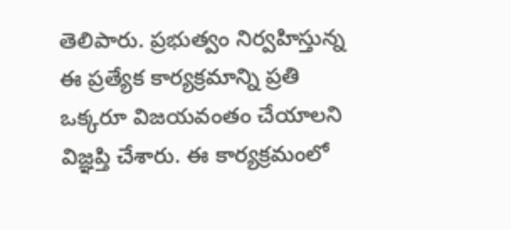తెలిపారు. ప్రభుత్వం నిర్వహిస్తున్న ఈ ప్రత్యేక కార్యక్రమాన్ని ప్రతి ఒక్కరూ విజయవంతం చేయాలని విజ్ఞప్తి చేశారు. ఈ కార్యక్రమంలో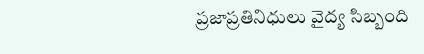ప్రజాప్రతినిధులు వైద్య సిబ్బంది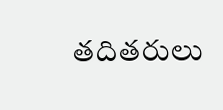తదితరులు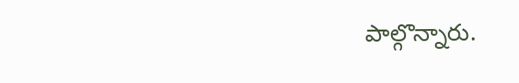పాల్గొన్నారు.